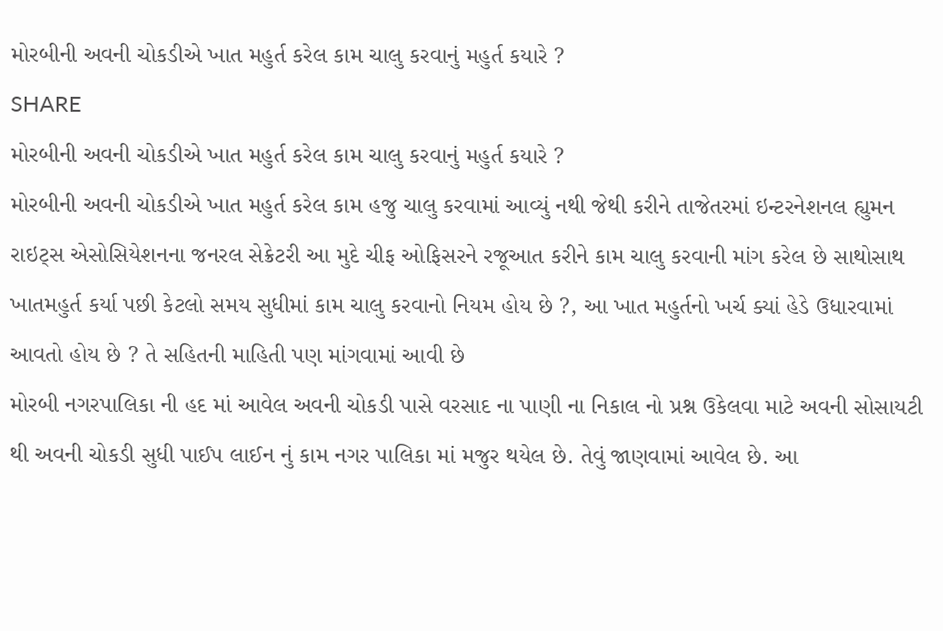મોરબીની અવની ચોકડીએ ખાત મહુર્ત કરેલ કામ ચાલુ કરવાનું મહુર્ત કયારે ?
SHARE
મોરબીની અવની ચોકડીએ ખાત મહુર્ત કરેલ કામ ચાલુ કરવાનું મહુર્ત કયારે ?
મોરબીની અવની ચોકડીએ ખાત મહુર્ત કરેલ કામ હજુ ચાલુ કરવામાં આવ્યું નથી જેથી કરીને તાજેતરમાં ઇન્ટરનેશનલ હ્યુમન રાઇટ્સ એસોસિયેશનના જનરલ સેક્રેટરી આ મુદે ચીફ ઓફિસરને રજૂઆત કરીને કામ ચાલુ કરવાની માંગ કરેલ છે સાથોસાથ ખાતમહુર્ત કર્યા પછી કેટલો સમય સુધીમાં કામ ચાલુ કરવાનો નિયમ હોય છે ?, આ ખાત મહુર્તનો ખર્ચ ક્યાં હેડે ઉધારવામાં આવતો હોય છે ? તે સહિતની માહિતી પણ માંગવામાં આવી છે
મોરબી નગરપાલિકા ની હદ માં આવેલ અવની ચોકડી પાસે વરસાદ ના પાણી ના નિકાલ નો પ્રશ્ન ઉકેલવા માટે અવની સોસાયટી થી અવની ચોકડી સુધી પાઈપ લાઈન નું કામ નગર પાલિકા માં મજુર થયેલ છે. તેવું જાણવામાં આવેલ છે. આ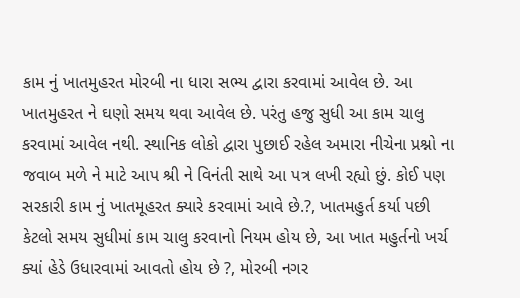કામ નું ખાતમુહરત મોરબી ના ધારા સભ્ય દ્વારા કરવામાં આવેલ છે. આ ખાતમુહરત ને ઘણો સમય થવા આવેલ છે. પરંતુ હજુ સુધી આ કામ ચાલુ કરવામાં આવેલ નથી. સ્થાનિક લોકો દ્વારા પુછાઈ રહેલ અમારા નીચેના પ્રશ્નો ના જવાબ મળે ને માટે આપ શ્રી ને વિનંતી સાથે આ પત્ર લખી રહ્યો છું. કોઈ પણ સરકારી કામ નું ખાતમૂહરત ક્યારે કરવામાં આવે છે.?, ખાતમહુર્ત કર્યા પછી કેટલો સમય સુધીમાં કામ ચાલુ કરવાનો નિયમ હોય છે, આ ખાત મહુર્તનો ખર્ચ ક્યાં હેડે ઉધારવામાં આવતો હોય છે ?, મોરબી નગર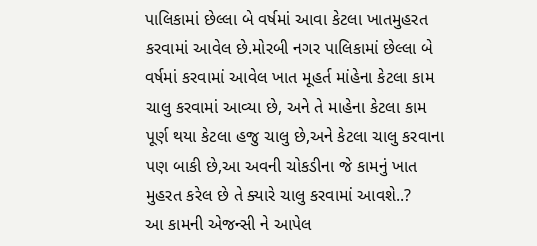પાલિકામાં છેલ્લા બે વર્ષમાં આવા કેટલા ખાતમુહરત કરવામાં આવેલ છે.મોરબી નગર પાલિકામાં છેલ્લા બે વર્ષમાં કરવામાં આવેલ ખાત મૂહર્ત માંહેના કેટલા કામ ચાલુ કરવામાં આવ્યા છે, અને તે માહેના કેટલા કામ પૂર્ણ થયા કેટલા હજુ ચાલુ છે,અને કેટલા ચાલુ કરવાના પણ બાકી છે,આ અવની ચોકડીના જે કામનું ખાત મુહરત કરેલ છે તે ક્યારે ચાલુ કરવામાં આવશે..?
આ કામની એજન્સી ને આપેલ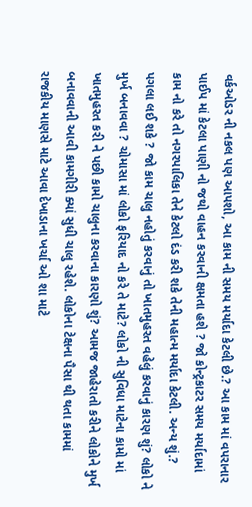વર્કઓડર ની નકલ પણ આપશો, આ કામ ની સમય મર્યાદા કેટલી છે.? આ કામ માં વપરાનાર પાઈપ માં કેટલા પાણી નો જથો વાહન કરવાની ક્ષમતા હશે ? જો કોન્ટ્રકાટર સમય મર્યાદામાં કામ નો કરે તો નગરપાલિકા તેને કેટલો દંડ કરી શકે તેની મહાત્મ મર્યાદા કેટલી. અન્ય શું.? પગલા લઈ શકે ? જો કામ ચાલુ નહોતું કરવાનું તો ખાતમુહરત વહેલું કરવાનું કારણ શું? લોકો ને મુર્ખ બનાવવા ? ચોમાસા માં લોકો ફરિયાદ નો કરે તે માટે? લોકો ની સુવિધા માટેના કામો માં ખાતમુહરત કરી ને પછી કામો ચાલુના કરવાના કારણો શું? આમજ જાહેરાતો કરીને લોકોને મુર્ખ બનાવવાની આવી કામગીરી ક્યાં સુધી ચાલુ રહેશે. લોકોના ટેક્ષના પૈસા થી થતા કામમાં રાજકીય માણસે માટે આવા દેખાડાના ખર્ચા ઓ શા માટે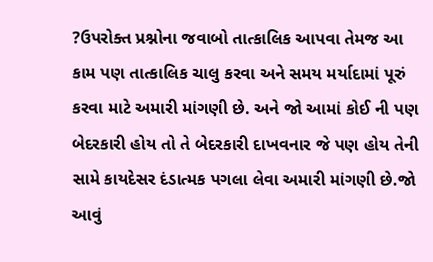?ઉપરોક્ત પ્રશ્નોના જવાબો તાત્કાલિક આપવા તેમજ આ કામ પણ તાત્કાલિક ચાલુ કરવા અને સમય મર્યાદામાં પૂરું કરવા માટે અમારી માંગણી છે. અને જો આમાં કોઈ ની પણ બેદરકારી હોય તો તે બેદરકારી દાખવનાર જે પણ હોય તેની સામે કાયદેસર દંડાત્મક પગલા લેવા અમારી માંગણી છે.જો આવું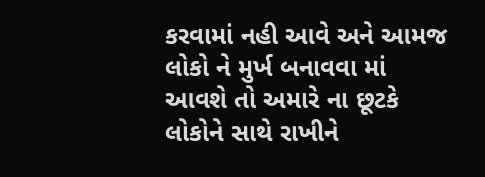કરવામાં નહી આવે અને આમજ લોકો ને મુર્ખ બનાવવા માં આવશે તો અમારે ના છૂટકે લોકોને સાથે રાખીને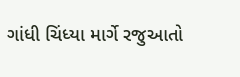ગાંધી ચિંધ્યા માર્ગે રજુઆતો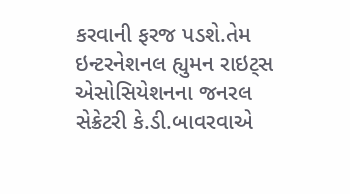કરવાની ફરજ પડશે.તેમ ઇન્ટરનેશનલ હ્યુમન રાઇટ્સ એસોસિયેશનના જનરલ સેક્રેટરી કે.ડી.બાવરવાએ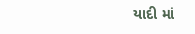યાદી માં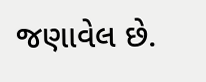જણાવેલ છે.